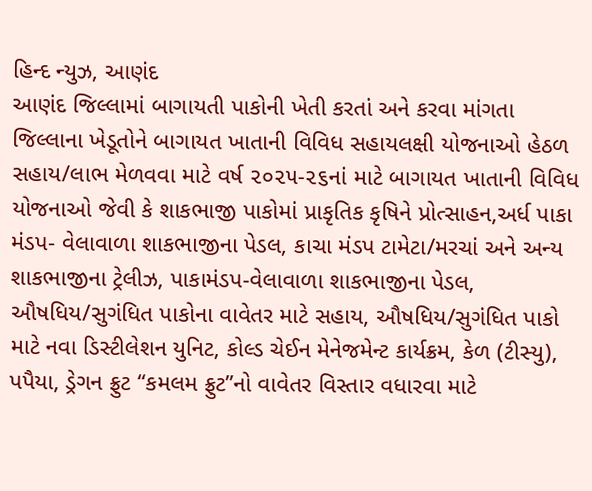હિન્દ ન્યુઝ, આણંદ
આણંદ જિલ્લામાં બાગાયતી પાકોની ખેતી કરતાં અને કરવા માંગતા જિલ્લાના ખેડૂતોને બાગાયત ખાતાની વિવિધ સહાયલક્ષી યોજનાઓ હેઠળ સહાય/લાભ મેળવવા માટે વર્ષ ૨૦૨૫-૨૬નાં માટે બાગાયત ખાતાની વિવિધ યોજનાઓ જેવી કે શાકભાજી પાકોમાં પ્રાકૃતિક કૃષિને પ્રોત્સાહન,અર્ધ પાકા મંડપ- વેલાવાળા શાકભાજીના પેડલ, કાચા મંડપ ટામેટા/મરચાં અને અન્ય શાકભાજીના ટ્રેલીઝ, પાકામંડપ-વેલાવાળા શાકભાજીના પેડલ, ઔષધિય/સુગંધિત પાકોના વાવેતર માટે સહાય, ઔષધિય/સુગંધિત પાકો માટે નવા ડિસ્ટીલેશન યુનિટ, કોલ્ડ ચેઈન મેનેજમેન્ટ કાર્યક્રમ, કેળ (ટીસ્યુ), પપૈયા, ડ્રેગન ફ્રુટ “કમલમ ફ્રુટ”નો વાવેતર વિસ્તાર વધારવા માટે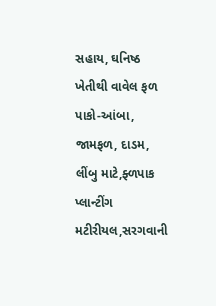સહાય, ઘનિષ્ઠ ખેતીથી વાવેલ ફળ પાકો-આંબા, જામફળ, દાડમ, લીંબુ માટે,ફ્ળપાક પ્લાન્ટીંગ મટીરીયલ,સરગવાની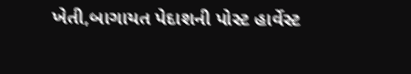ખેતી,બાગાયત પેદાશની પોસ્ટ હાર્વેસ્ટ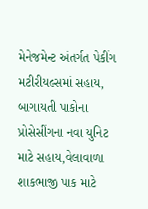મેનેજમેન્ટ અંતર્ગત પેકીંગ મટીરીયલ્સમાં સહાય, બાગાયતી પાકોના પ્રોસેસીંગના નવા યુનિટ માટે સહાય,વેલાવાળા શાકભાજી પાક માટે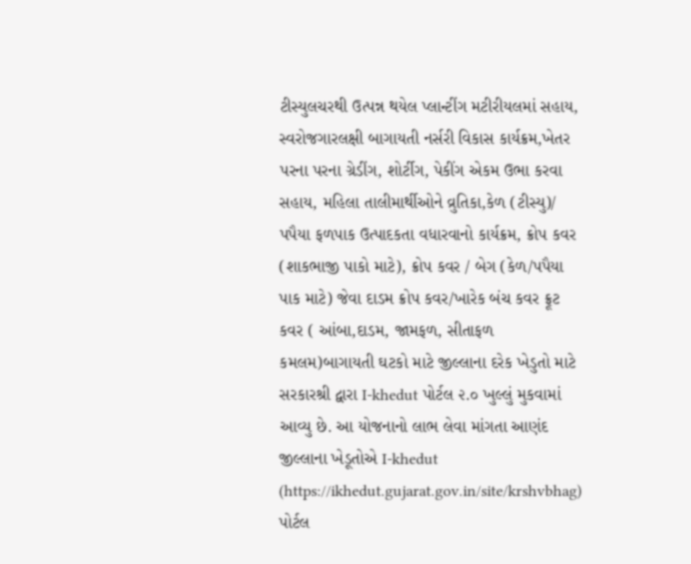ટીસ્યુલચરથી ઉત્પન્ન થયેલ પ્લાન્ટીંગ મટીરીયલમાં સહાય, સ્વરોજગારલક્ષી બાગાયતી નર્સરી વિકાસ કાર્યક્રમ,ખેતર પરના પરના ગ્રેડીંગ, શોર્ટીગ, પેકીંગ એકમ ઉભા કરવા સહાય, મહિલા તાલીમાર્થીઓને વ્રુતિકા,કેળ (ટીસ્યુ)/ પપૈયા ફળપાક ઉત્પાદકતા વધારવાનો કાર્યક્રમ, ક્રોપ કવર (શાકભાજી પાકો માટે), ક્રોપ કવર / બેગ (કેળ/પપૈયા પાક માટે) જેવા દાડમ ક્રોપ કવર/ખારેક બંચ કવર ફ્રૂટ કવર ( આંબા,દાડમ, જામફળ, સીતાફળ કમલમ)બાગાયતી ઘટકો માટે જીલ્લાના દરેક ખેડુતો માટે સરકારશ્રી દ્વારા I-khedut પોર્ટલ ૨.૦ ખુલ્લું મુકવામાં આવ્યુ છે. આ યોજનાનો લાભ લેવા માંગતા આણંદ જીલ્લાના ખેડૂતોએ I-khedut (https://ikhedut.gujarat.gov.in/site/krshvbhag) પોર્ટલ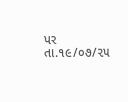પર તા.૧૯/૦૭/૨૫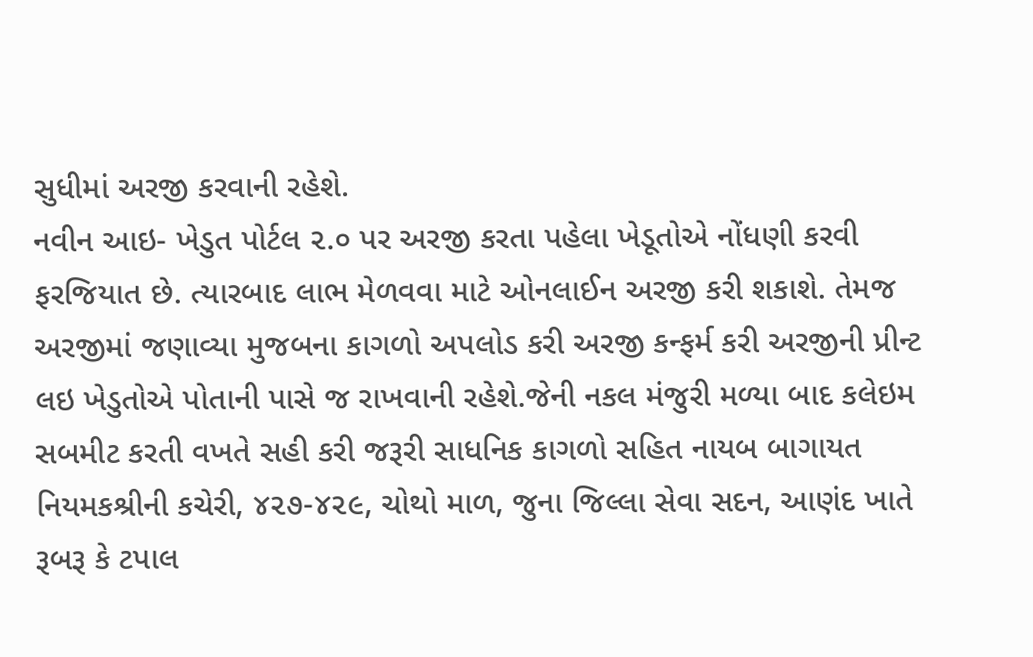સુધીમાં અરજી કરવાની રહેશે.
નવીન આઇ- ખેડુત પોર્ટલ ૨.૦ પર અરજી કરતા પહેલા ખેડૂતોએ નોંધણી કરવી ફરજિયાત છે. ત્યારબાદ લાભ મેળવવા માટે ઓનલાઈન અરજી કરી શકાશે. તેમજ અરજીમાં જણાવ્યા મુજબના કાગળો અપલોડ કરી અરજી કન્ફર્મ કરી અરજીની પ્રીન્ટ લઇ ખેડુતોએ પોતાની પાસે જ રાખવાની રહેશે.જેની નકલ મંજુરી મળ્યા બાદ કલેઇમ સબમીટ કરતી વખતે સહી કરી જરૂરી સાધનિક કાગળો સહિત નાયબ બાગાયત નિયમકશ્રીની કચેરી, ૪૨૭-૪૨૯, ચોથો માળ, જુના જિલ્લા સેવા સદન, આણંદ ખાતે રૂબરૂ કે ટપાલ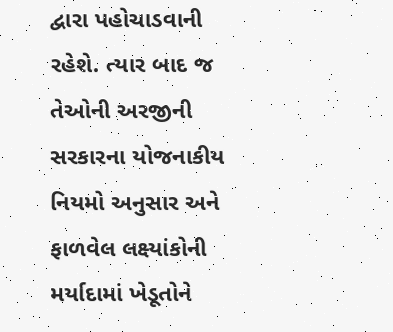દ્વારા પહોચાડવાની રહેશે. ત્યાર બાદ જ તેઓની અરજીની સરકારના યોજનાકીય નિયમો અનુસાર અને ફાળવેલ લક્ષ્યાંકોની મર્યાદામાં ખેડૂતોને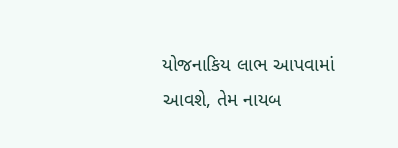યોજનાકિય લાભ આપવામાં આવશે, તેમ નાયબ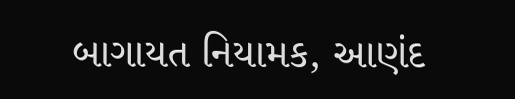બાગાયત નિયામક, આણંદ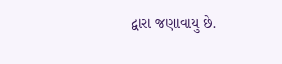દ્વારા જણાવાયુ છે.